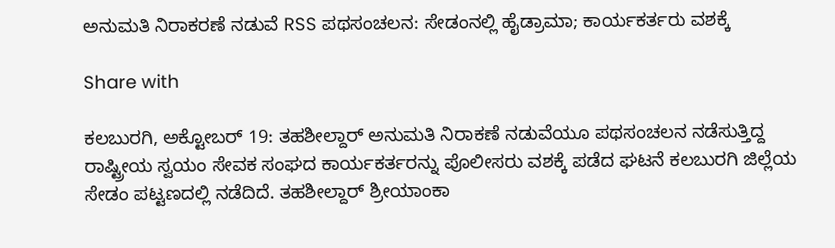ಅನುಮತಿ ನಿರಾಕರಣೆ ನಡುವೆ RSS ಪಥಸಂಚಲನ: ಸೇಡಂನಲ್ಲಿ ಹೈಡ್ರಾಮಾ; ಕಾರ್ಯಕರ್ತರು ವಶಕ್ಕೆ

Share with

ಕಲಬುರಗಿ, ಅಕ್ಟೋಬರ್ 19: ತಹಶೀಲ್ದಾರ್ ಅನುಮತಿ ನಿರಾಕಣೆ ನಡುವೆಯೂ ಪಥಸಂಚಲನ ನಡೆಸುತ್ತಿದ್ದ ರಾಷ್ಟ್ರೀಯ ಸ್ವಯಂ ಸೇವಕ ಸಂಘದ ಕಾರ್ಯಕರ್ತರನ್ನು ಪೊಲೀಸರು ವಶಕ್ಕೆ ಪಡೆದ ಘಟನೆ ಕಲಬುರಗಿ ಜಿಲ್ಲೆಯ ಸೇಡಂ ಪಟ್ಟಣದಲ್ಲಿ ನಡೆದಿದೆ. ತಹಶೀಲ್ದಾರ್ ಶ್ರೀಯಾಂಕಾ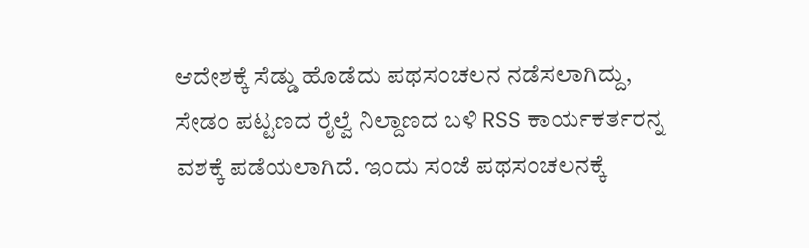ಆದೇಶಕ್ಕೆ ಸೆಡ್ಡು ಹೊಡೆದು ಪಥಸಂಚಲನ ನಡೆಸಲಾಗಿದ್ದು, ಸೇಡಂ ಪಟ್ಟಣದ ರೈಲ್ವೆ ನಿಲ್ದಾಣದ ಬಳಿ RSS ಕಾರ್ಯಕರ್ತರನ್ನ ವಶಕ್ಕೆ ಪಡೆಯಲಾಗಿದೆ. ಇಂದು ಸಂಜೆ ಪಥಸಂಚಲನಕ್ಕೆ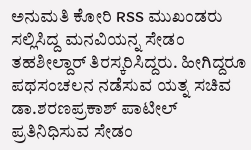ಅನುಮತಿ ಕೋರಿ RSS ಮುಖಂಡರು ಸಲ್ಲಿಸಿದ್ದ ಮನವಿಯನ್ನ ಸೇಡಂ ತಹಶೀಲ್ದಾರ್ ತಿರಸ್ಕರಿಸಿದ್ದರು. ಹೀಗಿದ್ದರೂ ಪಥಸಂಚಲನ ನಡೆಸುವ ಯತ್ನ ಸಚಿವ ಡಾ.ಶರಣಪ್ರಕಾಶ್ ಪಾಟೀಲ್ ಪ್ರತಿನಿಧಿಸುವ ಸೇಡಂ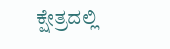ಕ್ಷೇತ್ರದಲ್ಲಿ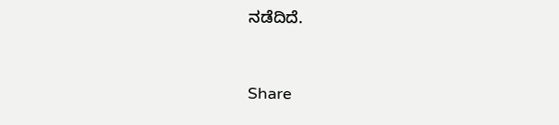ನಡೆದಿದೆ.


Share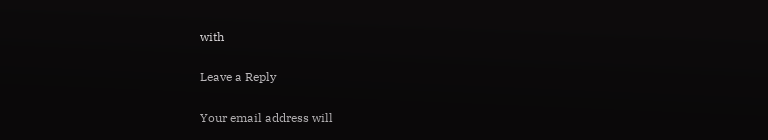with

Leave a Reply

Your email address will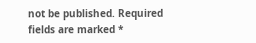not be published. Required fields are marked *